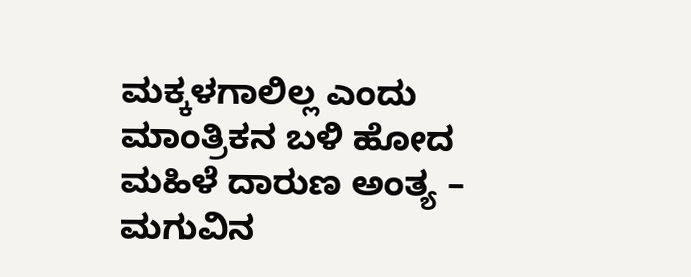ಮಕ್ಕಳಗಾಲಿಲ್ಲ ಎಂದು ಮಾಂತ್ರಿಕನ ಬಳಿ ಹೋದ ಮಹಿಳೆ ದಾರುಣ ಅಂತ್ಯ – ಮಗುವಿನ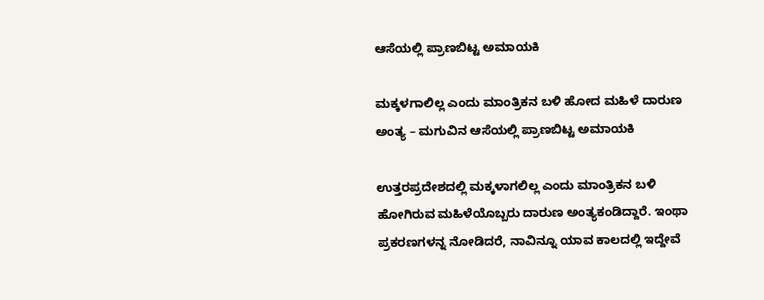ಆಸೆಯಲ್ಲಿ ಪ್ರಾಣಬಿಟ್ಟ ಅಮಾಯಕಿ

ಮಕ್ಕಳಗಾಲಿಲ್ಲ ಎಂದು ಮಾಂತ್ರಿಕನ ಬಳಿ ಹೋದ ಮಹಿಳೆ ದಾರುಣ ಅಂತ್ಯ – ಮಗುವಿನ ಆಸೆಯಲ್ಲಿ ಪ್ರಾಣಬಿಟ್ಟ ಅಮಾಯಕಿ

ಉತ್ತರಪ್ರದೇಶದಲ್ಲಿ ಮಕ್ಕಳಾಗಲಿಲ್ಲ ಎಂದು ಮಾಂತ್ರಿಕನ ಬಳಿ ಹೋಗಿರುವ ಮಹಿಳೆಯೊಬ್ಬರು ದಾರುಣ ಅಂತ್ಯಕಂಡಿದ್ದಾರೆ. ಇಂಥಾ ಪ್ರಕರಣಗಳನ್ನ ನೋಡಿದರೆ, ನಾವಿನ್ನೂ ಯಾವ ಕಾಲದಲ್ಲಿ ಇದ್ದೇವೆ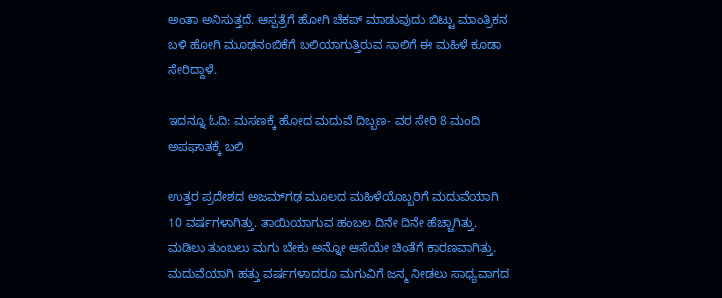ಅಂತಾ ಅನಿಸುತ್ತದೆ. ಆಸ್ಪತ್ರೆಗೆ ಹೋಗಿ ಚೆಕಪ್ ಮಾಡುವುದು ಬಿಟ್ಟು ಮಾಂತ್ರಿಕನ ಬಳಿ ಹೋಗಿ ಮೂಢನಂಬಿಕೆಗೆ ಬಲಿಯಾಗುತ್ತಿರುವ ಸಾಲಿಗೆ ಈ ಮಹಿಳೆ ಕೂಡಾ ಸೇರಿದ್ದಾಳೆ.

ಇದನ್ನೂ ಓದಿ: ಮಸಣಕ್ಕೆ ಹೋದ ಮದುವೆ ದಿಬ್ಬಣ- ವರ ಸೇರಿ 8 ಮಂದಿ ಅಪಘಾತಕ್ಕೆ ಬಲಿ

ಉತ್ತರ ಪ್ರದೇಶದ ಅಜಮ್‌ಗಢ ಮೂಲದ ಮಹಿಳೆಯೊಬ್ಬರಿಗೆ ಮದುವೆಯಾಗಿ 10 ವರ್ಷಗಳಾಗಿತ್ತು. ತಾಯಿಯಾಗುವ ಹಂಬಲ ದಿನೇ ದಿನೇ ಹೆಚ್ಚಾಗಿತ್ತು. ಮಡಿಲು ತುಂಬಲು ಮಗು ಬೇಕು ಅನ್ನೋ ಆಸೆಯೇ ಚಿಂತೆಗೆ ಕಾರಣವಾಗಿತ್ತು. ಮದುವೆಯಾಗಿ ಹತ್ತು ವರ್ಷಗಳಾದರೂ ಮಗುವಿಗೆ ಜನ್ಮ ನೀಡಲು ಸಾಧ್ಯವಾಗದ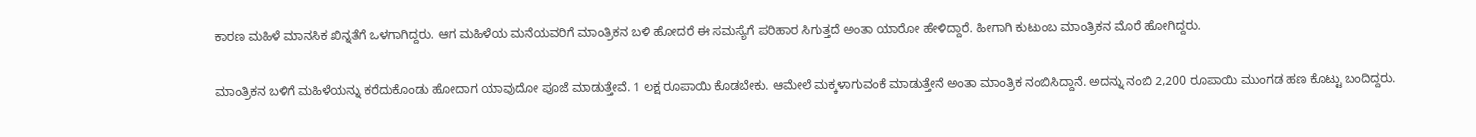ಕಾರಣ ಮಹಿಳೆ ಮಾನಸಿಕ ಖಿನ್ನತೆಗೆ ಒಳಗಾಗಿದ್ದರು. ಆಗ ಮಹಿಳೆಯ ಮನೆಯವರಿಗೆ ಮಾಂತ್ರಿಕನ ಬಳಿ ಹೋದರೆ ಈ ಸಮಸ್ಯೆಗೆ ಪರಿಹಾರ ಸಿಗುತ್ತದೆ ಅಂತಾ ಯಾರೋ ಹೇಳಿದ್ದಾರೆ. ಹೀಗಾಗಿ ಕುಟುಂಬ ಮಾಂತ್ರಿಕನ ಮೊರೆ ಹೋಗಿದ್ದರು.

ಮಾಂತ್ರಿಕನ ಬಳಿಗೆ ಮಹಿಳೆಯನ್ನು ಕರೆದುಕೊಂಡು ಹೋದಾಗ ಯಾವುದೋ ಪೂಜೆ ಮಾಡುತ್ತೇವೆ. 1 ಲಕ್ಷ ರೂಪಾಯಿ ಕೊಡಬೇಕು. ಆಮೇಲೆ ಮಕ್ಕಳಾಗುವಂಕೆ ಮಾಡುತ್ತೇನೆ ಅಂತಾ ಮಾಂತ್ರಿಕ ನಂಬಿಸಿದ್ದಾನೆ. ಅದನ್ನು ನಂಬಿ 2,200 ರೂಪಾಯಿ ಮುಂಗಡ ಹಣ ಕೊಟ್ಟು ಬಂದಿದ್ದರು.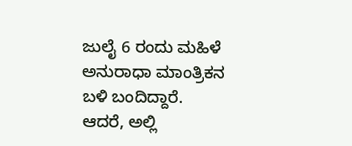ಜುಲೈ 6 ರಂದು ಮಹಿಳೆ ಅನುರಾಧಾ ಮಾಂತ್ರಿಕನ ಬಳಿ ಬಂದಿದ್ದಾರೆ. ಆದರೆ, ಅಲ್ಲಿ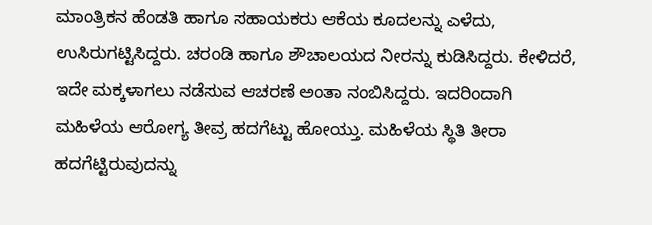ಮಾಂತ್ರಿಕನ ಹೆಂಡತಿ ಹಾಗೂ ಸಹಾಯಕರು ಆಕೆಯ ಕೂದಲನ್ನು ಎಳೆದು, ಉಸಿರುಗಟ್ಟಿಸಿದ್ದರು. ಚರಂಡಿ ಹಾಗೂ ಶೌಚಾಲಯದ ನೀರನ್ನು ಕುಡಿಸಿದ್ದರು. ಕೇಳಿದರೆ, ಇದೇ ಮಕ್ಕಳಾಗಲು ನಡೆಸುವ ಆಚರಣೆ ಅಂತಾ ನಂಬಿಸಿದ್ದರು. ಇದರಿಂದಾಗಿ ಮಹಿಳೆಯ ಆರೋಗ್ಯ ತೀವ್ರ ಹದಗೆಟ್ಟು ಹೋಯ್ತು. ಮಹಿಳೆಯ ಸ್ಥಿತಿ ತೀರಾ ಹದಗೆಟ್ಟಿರುವುದನ್ನು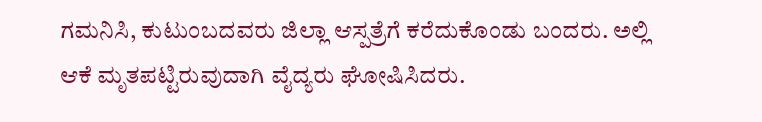ಗಮನಿಸಿ, ಕುಟುಂಬದವರು ಜಿಲ್ಲಾ ಆಸ್ಪತ್ರೆಗೆ ಕರೆದುಕೊಂಡು ಬಂದರು. ಅಲ್ಲಿ ಆಕೆ ಮೃತಪಟ್ಟಿರುವುದಾಗಿ ವೈದ್ಯರು ಘೋಷಿಸಿದರು.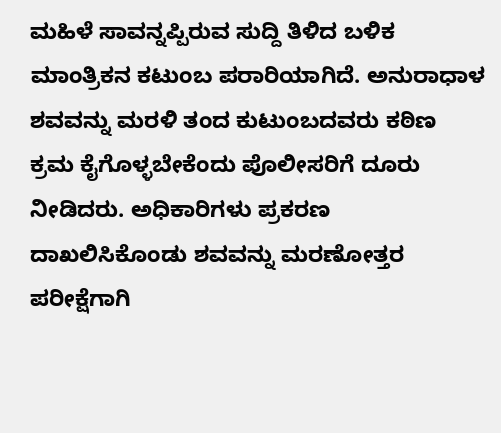ಮಹಿಳೆ ಸಾವನ್ನಪ್ಪಿರುವ ಸುದ್ದಿ ತಿಳಿದ ಬಳಿಕ ಮಾಂತ್ರಿಕನ ಕಟುಂಬ ಪರಾರಿಯಾಗಿದೆ. ಅನುರಾಧಾಳ ಶವವನ್ನು ಮರಳಿ ತಂದ ಕುಟುಂಬದವರು ಕಠಿಣ ಕ್ರಮ ಕೈಗೊಳ್ಳಬೇಕೆಂದು ಪೊಲೀಸರಿಗೆ ದೂರು ನೀಡಿದರು. ಅಧಿಕಾರಿಗಳು ಪ್ರಕರಣ ದಾಖಲಿಸಿಕೊಂಡು ಶವವನ್ನು ಮರಣೋತ್ತರ ಪರೀಕ್ಷೆಗಾಗಿ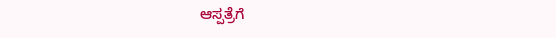ಆಸ್ಪತ್ರೆಗೆ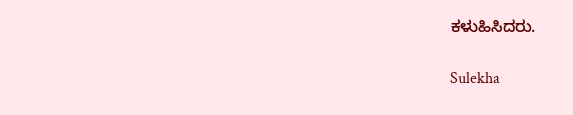ಕಳುಹಿಸಿದರು.

Sulekha